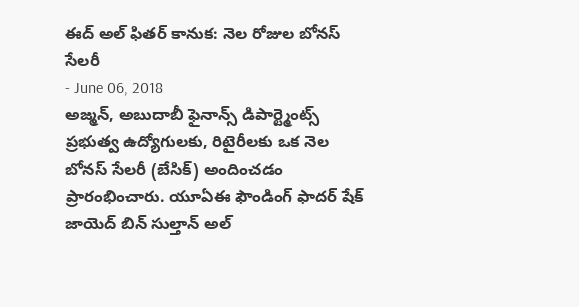ఈద్ అల్ ఫితర్ కానుక: నెల రోజుల బోనస్ సేలరీ
- June 06, 2018
అజ్మన్, అబుదాబీ ఫైనాన్స్ డిపార్ట్మెంట్స్ ప్రభుత్వ ఉద్యోగులకు, రిటైరీలకు ఒక నెల బోనస్ సేలరీ (బేసిక్) అందించడం ప్రారంభించారు. యూఏఈ ఫౌండింగ్ ఫాదర్ షేక్ జాయెద్ బిన్ సుల్తాన్ అల్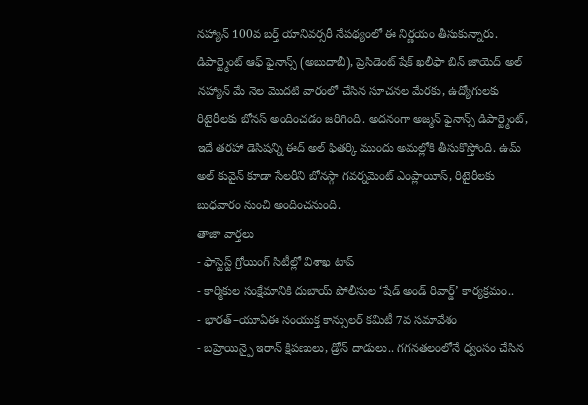నహ్యాన్ 100వ బర్త్ యానివర్సరీ నేపథ్యంలో ఈ నిర్ణయం తీసుకున్నారు. డిపార్ట్మెంట్ ఆఫ్ ఫైనాన్స్ (అబుదాబీ), ప్రెసిడెంట్ షేక్ ఖలీఫా బిన్ జాయెద్ అల్ నహ్యాన్ మే నెల మొదటి వారంలో చేసిన సూచనల మేరకు, ఉద్యోగులకు రిటైరీలకు బోనస్ అందించడం జరిగింది. అదనంగా అజ్మన్ ఫైనాన్స్ డిపార్ట్మెంట్, ఇదే తరహా డెసిషన్ని ఈద్ అల్ ఫితర్కి ముందు అమల్లోకి తీసుకొస్తోంది. ఉమ్ అల్ కువైన్ కూడా సేలరీని బోనస్గా గవర్నమెంట్ ఎంప్లాయీస్, రిటైరీలకు బుధవారం నుంచి అందించనుంది.
తాజా వార్తలు
- ఫాస్టెస్ట్ గ్రోయింగ్ సిటీల్లో విశాఖ టాప్
- కార్మికుల సంక్షేమానికి దుబాయ్ పోలీసుల ‘షేడ్ అండ్ రివార్డ్’ కార్యక్రమం..
- భారత్–యూఏఈ సంయుక్త కాన్సులర్ కమిటీ 7వ సమావేశం
- బహ్రెయిన్పై ఇరాన్ క్షిపణులు, డ్రోన్ దాడులు.. గగనతలంలోనే ధ్వంసం చేసిన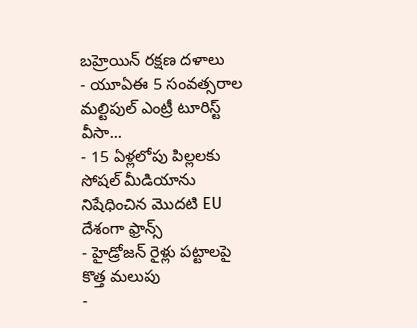బహ్రెయిన్ రక్షణ దళాలు
- యూఏఈ 5 సంవత్సరాల మల్టిపుల్ ఎంట్రీ టూరిస్ట్ వీసా...
- 15 ఏళ్లలోపు పిల్లలకు సోషల్ మీడియాను నిషేధించిన మొదటి EU దేశంగా ఫ్రాన్స్
- హైడ్రోజన్ రైళ్లు పట్టాలపై కొత్త మలుపు
-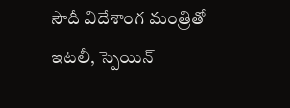సౌదీ విదేశాంగ మంత్రితో ఇటలీ, స్పెయిన్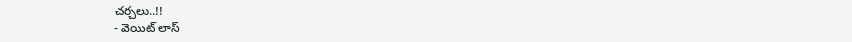చర్చలు..!!
- వెయిట్ లాస్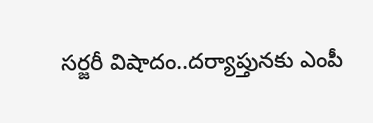సర్జరీ విషాదం..దర్యాప్తునకు ఎంపీ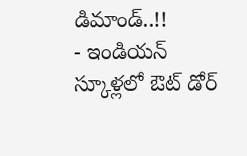డిమాండ్..!!
- ఇండియన్ స్కూళ్లలో ఔట్ డోర్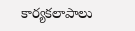కార్యకలాపాలు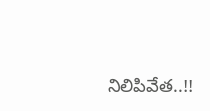నిలిపివేత..!!